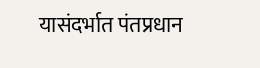यासंदर्भात पंतप्रधान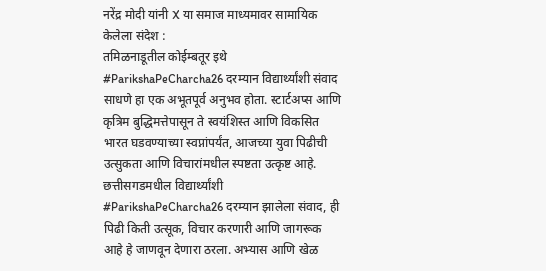नरेंद्र मोदी यांनी X या समाज माध्यमावर सामायिक केलेला संदेश :
तमिळनाडूतील कोईम्बतूर इथे #ParikshaPeCharcha26 दरम्यान विद्यार्थ्यांशी संवाद साधणे हा एक अभूतपूर्व अनुभव होता. स्टार्टअप्स आणि कृत्रिम बुद्धिमत्तेपासून ते स्वयंशिस्त आणि विकसित भारत घडवण्याच्या स्वप्नांपर्यंत, आजच्या युवा पिढीची उत्सुकता आणि विचारांमधील स्पष्टता उत्कृष्ट आहे.
छत्तीसगडमधील विद्यार्थ्यांशी #ParikshaPeCharcha26 दरम्यान झालेला संवाद, ही पिढी किती उत्सूक, विचार करणारी आणि जागरूक आहे हे जाणवून देणारा ठरला. अभ्यास आणि खेळ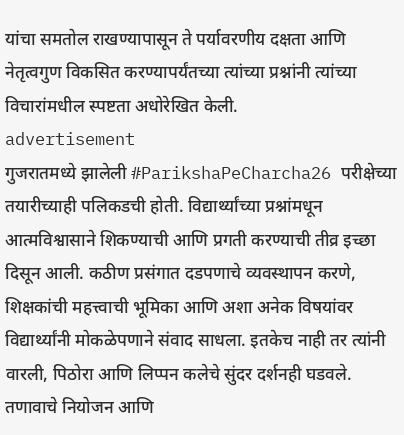यांचा समतोल राखण्यापासून ते पर्यावरणीय दक्षता आणि नेतृत्वगुण विकसित करण्यापर्यंतच्या त्यांच्या प्रश्नांनी त्यांच्या विचारांमधील स्पष्टता अधोरेखित केली.
advertisement
गुजरातमध्ये झालेली #ParikshaPeCharcha26 परीक्षेच्या तयारीच्याही पलिकडची होती. विद्यार्थ्यांच्या प्रश्नांमधून आत्मविश्वासाने शिकण्याची आणि प्रगती करण्याची तीव्र इच्छा दिसून आली. कठीण प्रसंगात दडपणाचे व्यवस्थापन करणे, शिक्षकांची महत्त्वाची भूमिका आणि अशा अनेक विषयांवर विद्यार्थ्यांनी मोकळेपणाने संवाद साधला. इतकेच नाही तर त्यांनी वारली, पिठोरा आणि लिप्पन कलेचे सुंदर दर्शनही घडवले.
तणावाचे नियोजन आणि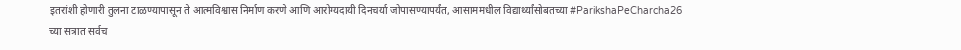इतरांशी होणारी तुलना टाळण्यापासून ते आत्मविश्वास निर्माण करणे आणि आरोग्यदायी दिनचर्या जोपासण्यापर्यंत, आसाममधील विद्यार्थ्यांसोबतच्या #ParikshaPeCharcha26 च्या सत्रात सर्वच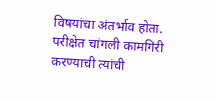विषयांचा अंतर्भाव होता. परीक्षेत चांगली कामगिरी करण्याची त्यांची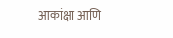आकांक्षा आणि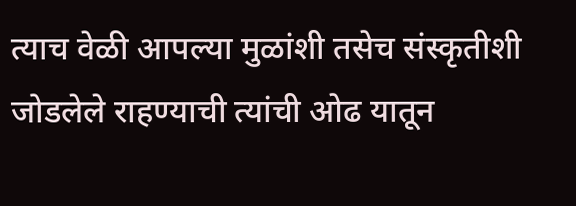त्याच वेळी आपल्या मुळांशी तसेच संस्कृतीशी जोडलेले राहण्याची त्यांची ओढ यातून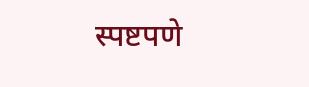स्पष्टपणे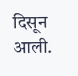दिसून आली.